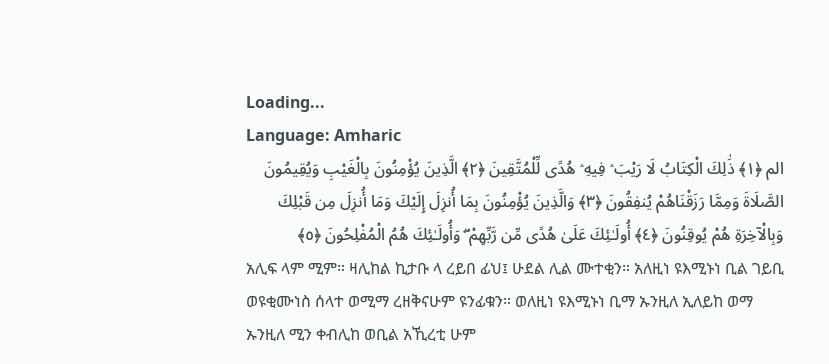Loading...
Language: Amharic
الم ﴿١﴾ ذَٰلِكَ الْكِتَابُ لَا رَيْبَ ۛ فِيهِ ۛ هُدًى لِّلْمُتَّقِينَ ﴿٢﴾ الَّذِينَ يُؤْمِنُونَ بِالْغَيْبِ وَيُقِيمُونَ الصَّلَاةَ وَمِمَّا رَزَقْنَاهُمْ يُنفِقُونَ ﴿٣﴾ وَالَّذِينَ يُؤْمِنُونَ بِمَا أُنزِلَ إِلَيْكَ وَمَا أُنزِلَ مِن قَبْلِكَ وَبِالْآخِرَةِ هُمْ يُوقِنُونَ ﴿٤﴾ أُولَـٰئِكَ عَلَىٰ هُدًى مِّن رَّبِّهِمْ ۖ وَأُولَـٰئِكَ هُمُ الْمُفْلِحُونَ ﴿٥﴾
አሊፍ ላም ሚም። ዛሊከል ኪታቡ ላ ረይበ ፊህ፤ ሁደል ሊል ሙተቂን። አለዚነ ዩእሚኑነ ቢል ገይቢ ወዩቂሙነስ ሰላተ ወሚማ ረዘቅናሁም ዩንፊቁን። ወለዚነ ዩእሚኑነ ቢማ ኡንዚለ ኢለይከ ወማ ኡንዚለ ሚን ቀብሊከ ወቢል አኺረቲ ሁም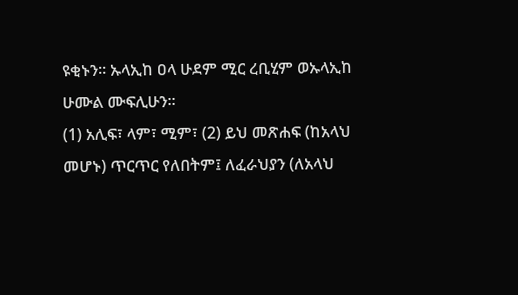ዩቂኑን። ኡላኢከ ዐላ ሁደም ሚር ረቢሂም ወኡላኢከ ሁሙል ሙፍሊሁን።
(1) አሊፍ፣ ላም፣ ሚም፣ (2) ይህ መጽሐፍ (ከአላህ መሆኑ) ጥርጥር የለበትም፤ ለፈራህያን (ለአላህ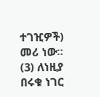ተገዢዎች) መሪ ነው። (3) ለነዚያ በሩቁ ነገር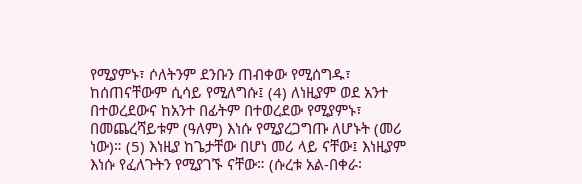የሚያምኑ፣ ሶለትንም ደንቡን ጠብቀው የሚሰግዱ፣ ከሰጠናቸውም ሲሳይ የሚለግሱ፤ (4) ለነዚያም ወደ አንተ በተወረደውና ከአንተ በፊትም በተወረደው የሚያምኑ፣ በመጨረሻይቱም (ዓለም) እነሱ የሚያረጋግጡ ለሆኑት (መሪ ነው)። (5) እነዚያ ከጌታቸው በሆነ መሪ ላይ ናቸው፤ እነዚያም እነሱ የፈለጉትን የሚያገኙ ናቸው። (ሱረቱ አል-በቀራ፡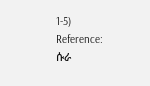1-5)
Reference: ሱራ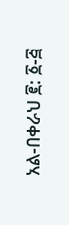አል-በቀራህ ፪: ፩-፭